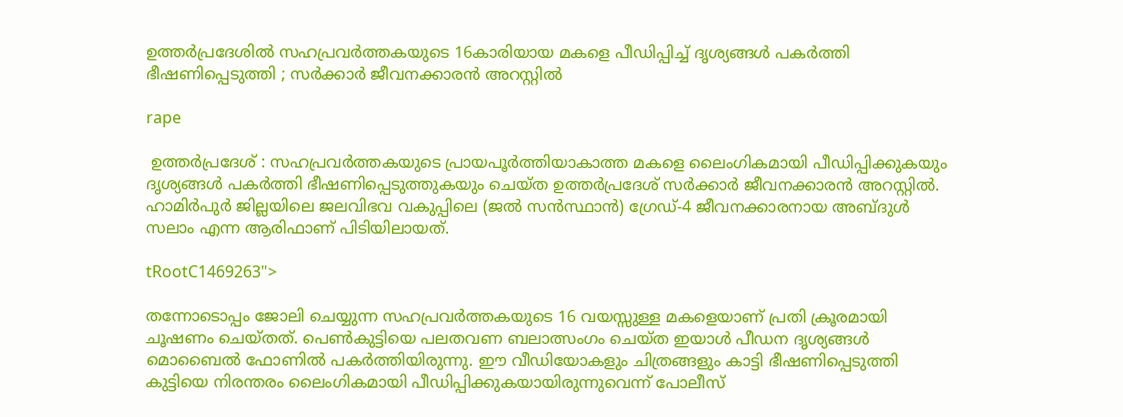ഉത്തർപ്രദേശിൽ സഹപ്രവർത്തകയുടെ 16കാരിയായ മകളെ പീഡിപ്പിച്ച് ദൃശ്യങ്ങൾ പകർത്തി ഭീഷണിപ്പെടുത്തി ; സർക്കാർ ജീവനക്കാരൻ അറസ്റ്റിൽ

rape

 ഉത്തർപ്രദേശ് : സഹപ്രവർത്തകയുടെ പ്രായപൂർത്തിയാകാത്ത മകളെ ലൈംഗികമായി പീഡിപ്പിക്കുകയും ദൃശ്യങ്ങൾ പകർത്തി ഭീഷണിപ്പെടുത്തുകയും ചെയ്ത ഉത്തർപ്രദേശ് സർക്കാർ ജീവനക്കാരൻ അറസ്റ്റിൽ. ഹാമിർപുർ ജില്ലയിലെ ജലവിഭവ വകുപ്പിലെ (ജൽ സൻസ്ഥാൻ) ഗ്രേഡ്-4 ജീവനക്കാരനായ അബ്ദുൾ സലാം എന്ന ആരിഫാണ് പിടിയിലായത്.

tRootC1469263">

തന്നോടൊപ്പം ജോലി ചെയ്യുന്ന സഹപ്രവർത്തകയുടെ 16 വയസ്സുള്ള മകളെയാണ് പ്രതി ക്രൂരമായി ചൂഷണം ചെയ്തത്. പെൺകുട്ടിയെ പലതവണ ബലാത്സംഗം ചെയ്ത ഇയാൾ പീഡന ദൃശ്യങ്ങൾ മൊബൈൽ ഫോണിൽ പകർത്തിയിരുന്നു. ഈ വീഡിയോകളും ചിത്രങ്ങളും കാട്ടി ഭീഷണിപ്പെടുത്തി കുട്ടിയെ നിരന്തരം ലൈംഗികമായി പീഡിപ്പിക്കുകയായിരുന്നുവെന്ന് പോലീസ്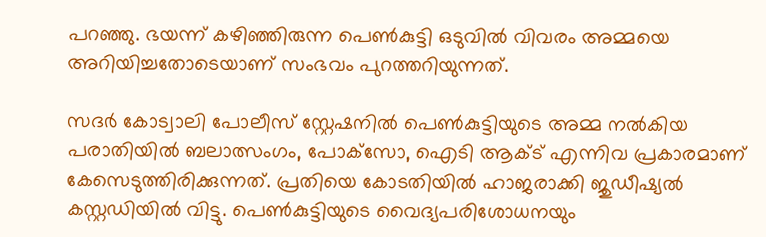പറഞ്ഞു. ഭയന്ന് കഴിഞ്ഞിരുന്ന പെൺകുട്ടി ഒടുവിൽ വിവരം അമ്മയെ അറിയിച്ചതോടെയാണ് സംഭവം പുറത്തറിയുന്നത്.

സദർ കോട്വാലി പോലീസ് സ്റ്റേഷനിൽ പെൺകുട്ടിയുടെ അമ്മ നൽകിയ പരാതിയിൽ ബലാത്സംഗം, പോക്‌സോ, ഐടി ആക്ട് എന്നിവ പ്രകാരമാണ് കേസെടുത്തിരിക്കുന്നത്. പ്രതിയെ കോടതിയിൽ ഹാജരാക്കി ജുഡീഷ്യൽ കസ്റ്റഡിയിൽ വിട്ടു. പെൺകുട്ടിയുടെ വൈദ്യപരിശോധനയും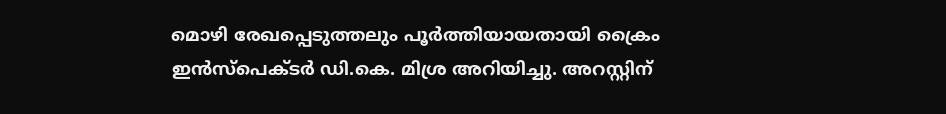മൊഴി രേഖപ്പെടുത്തലും പൂർത്തിയായതായി ക്രൈം ഇൻസ്‌പെക്ടർ ഡി.കെ. മിശ്ര അറിയിച്ചു. അറസ്റ്റിന്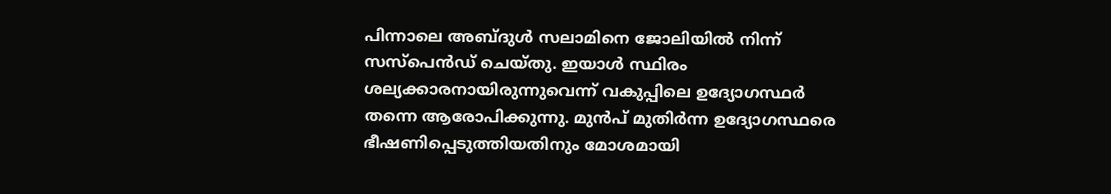പിന്നാലെ അബ്ദുൾ സലാമിനെ ജോലിയിൽ നിന്ന് സസ്‌പെൻഡ് ചെയ്തു. ഇയാൾ സ്ഥിരം ശല്യക്കാരനായിരുന്നുവെന്ന് വകുപ്പിലെ ഉദ്യോഗസ്ഥർ തന്നെ ആരോപിക്കുന്നു. മുൻപ് മുതിർന്ന ഉദ്യോഗസ്ഥരെ ഭീഷണിപ്പെടുത്തിയതിനും മോശമായി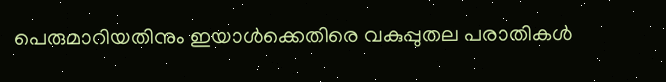പെരുമാറിയതിനും ഇയാൾക്കെതിരെ വകുപ്പുതല പരാതികൾ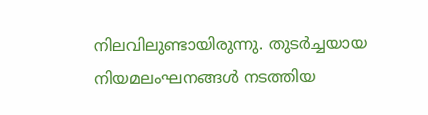നിലവിലുണ്ടായിരുന്നു. തുടർച്ചയായ നിയമലംഘനങ്ങൾ നടത്തിയ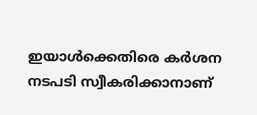ഇയാൾക്കെതിരെ കർശന നടപടി സ്വീകരിക്കാനാണ്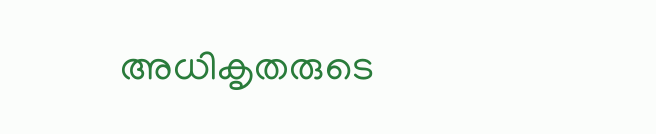അധികൃതരുടെ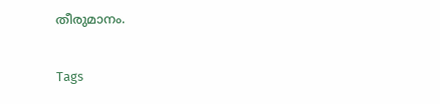തീരുമാനം.

Tags